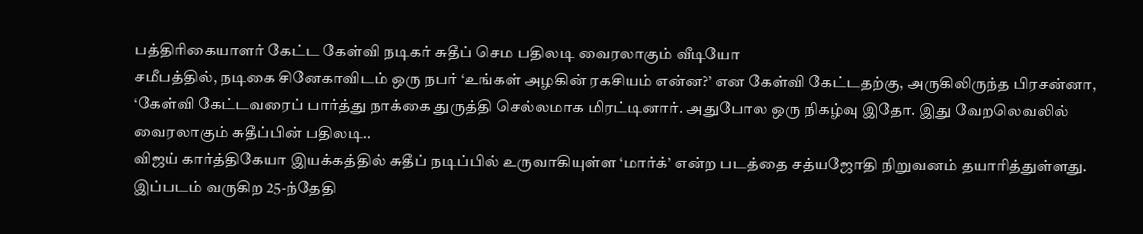பத்திரிகையாளர் கேட்ட கேள்வி நடிகர் சுதீப் செம பதிலடி வைரலாகும் வீடியோ
சமீபத்தில், நடிகை சினேகாவிடம் ஒரு நபர் ‘உங்கள் அழகின் ரகசியம் என்ன?’ என கேள்வி கேட்டதற்கு, அருகிலிருந்த பிரசன்னா, ‘கேள்வி கேட்டவரைப் பார்த்து நாக்கை துருத்தி செல்லமாக மிரட்டினார். அதுபோல ஒரு நிகழ்வு இதோ. இது வேறலெவலில் வைரலாகும் சுதீப்பின் பதிலடி..
விஜய் கார்த்திகேயா இயக்கத்தில் சுதீப் நடிப்பில் உருவாகியுள்ள ‘மார்க்’ என்ற படத்தை சத்யஜோதி நிறுவனம் தயாரித்துள்ளது. இப்படம் வருகிற 25-ந்தேதி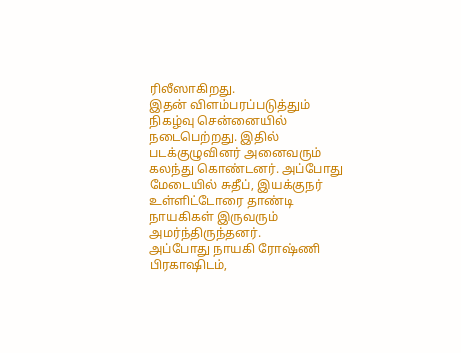ரிலீஸாகிறது.
இதன் விளம்பரப்படுத்தும் நிகழ்வு சென்னையில் நடைபெற்றது. இதில் படக்குழுவினர் அனைவரும் கலந்து கொண்டனர். அப்போது மேடையில் சுதீப், இயக்குநர் உள்ளிட்டோரை தாண்டி நாயகிகள் இருவரும் அமர்ந்திருந்தனர்.
அப்போது நாயகி ரோஷ்ணி பிரகாஷிடம்,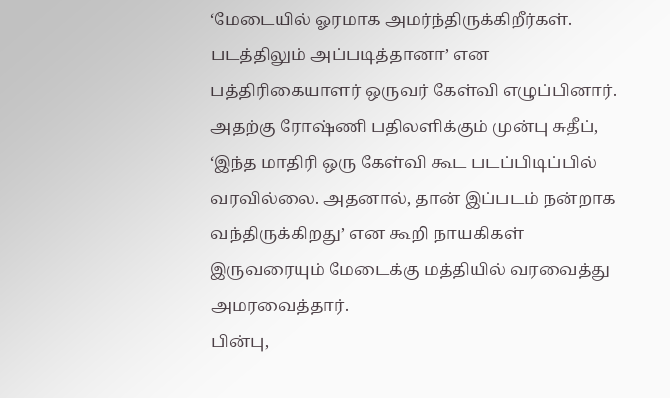‘மேடையில் ஓரமாக அமர்ந்திருக்கிறீர்கள். படத்திலும் அப்படித்தானா’ என பத்திரிகையாளர் ஒருவர் கேள்வி எழுப்பினார். அதற்கு ரோஷ்ணி பதிலளிக்கும் முன்பு சுதீப், ‘இந்த மாதிரி ஒரு கேள்வி கூட படப்பிடிப்பில் வரவில்லை. அதனால், தான் இப்படம் நன்றாக வந்திருக்கிறது’ என கூறி நாயகிகள் இருவரையும் மேடைக்கு மத்தியில் வரவைத்து அமரவைத்தார்.
பின்பு,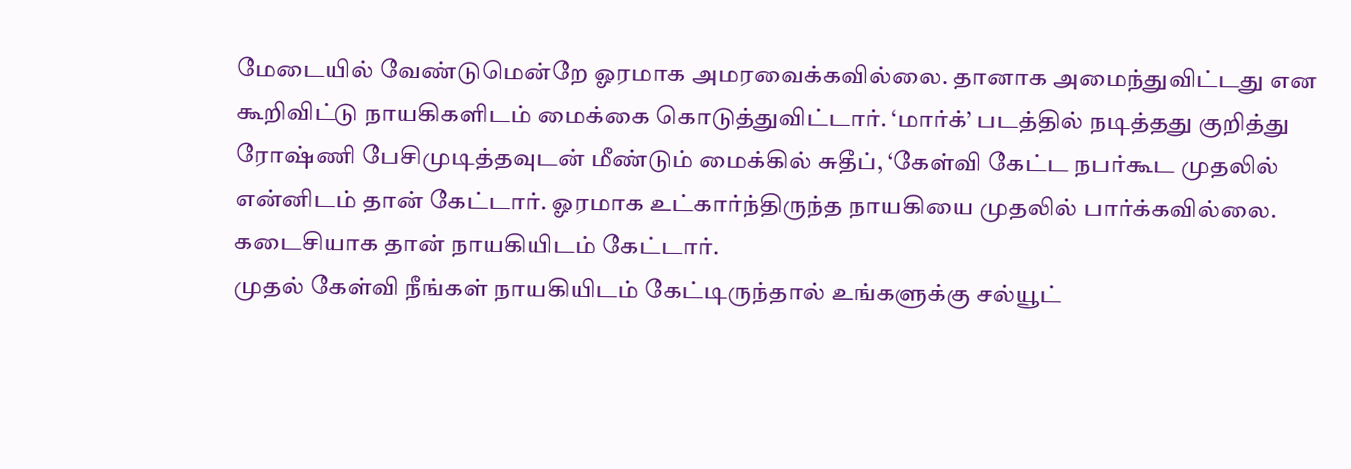மேடையில் வேண்டுமென்றே ஓரமாக அமரவைக்கவில்லை. தானாக அமைந்துவிட்டது என கூறிவிட்டு நாயகிகளிடம் மைக்கை கொடுத்துவிட்டார். ‘மார்க்’ படத்தில் நடித்தது குறித்து ரோஷ்ணி பேசிமுடித்தவுடன் மீண்டும் மைக்கில் சுதீப், ‘கேள்வி கேட்ட நபர்கூட முதலில் என்னிடம் தான் கேட்டார். ஓரமாக உட்கார்ந்திருந்த நாயகியை முதலில் பார்க்கவில்லை. கடைசியாக தான் நாயகியிடம் கேட்டார்.
முதல் கேள்வி நீங்கள் நாயகியிடம் கேட்டிருந்தால் உங்களுக்கு சல்யூட்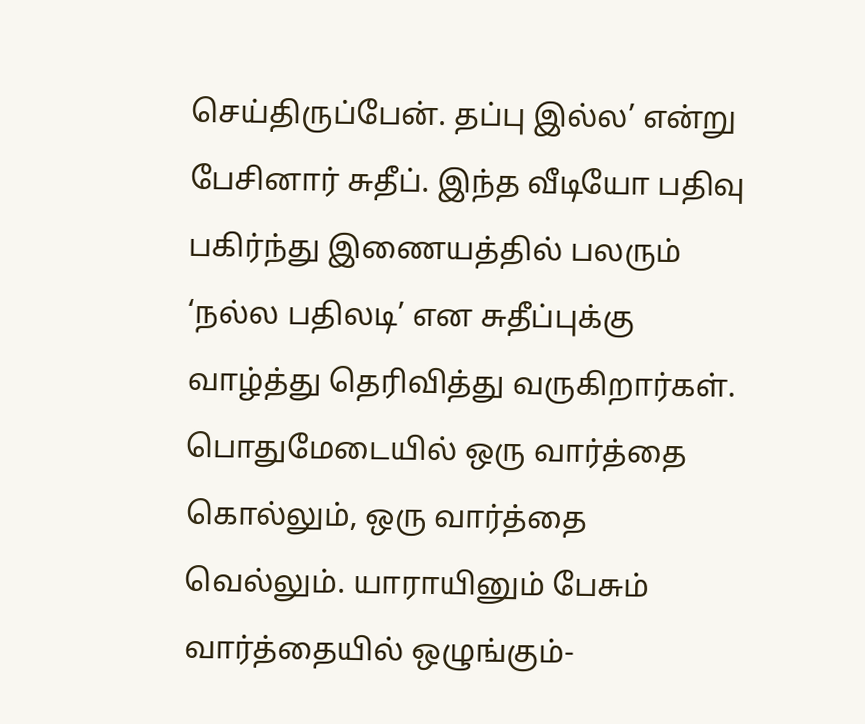செய்திருப்பேன். தப்பு இல்ல’ என்று பேசினார் சுதீப். இந்த வீடியோ பதிவு பகிர்ந்து இணையத்தில் பலரும் ‘நல்ல பதிலடி’ என சுதீப்புக்கு வாழ்த்து தெரிவித்து வருகிறார்கள். பொதுமேடையில் ஒரு வார்த்தை கொல்லும், ஒரு வார்த்தை வெல்லும். யாராயினும் பேசும் வார்த்தையில் ஒழுங்கும்-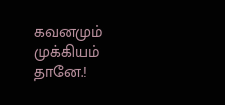கவனமும் முக்கியம் தானே.!